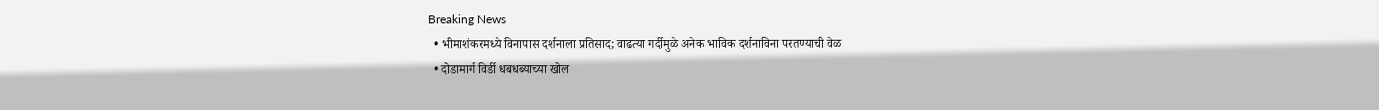Breaking News
  • भीमाशंकरमध्ये विनापास दर्शनाला प्रतिसाद; वाढत्या गर्दीमुळे अनेक भाविक दर्शनाविना परतण्याची वेळ
  • दोडामार्ग विर्डी धबधब्याच्या खोल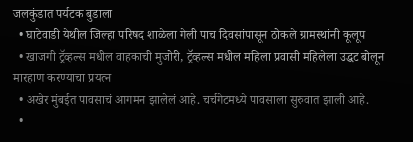जलकुंडात पर्यटक बुडाला
  • घाटेवाडी येथील जिल्हा परिषद शाळेला गेली पाच दिवसांपासून ठोकले ग्रामस्थांनी कूलूप
  • खाजगी ट्रॅव्हल्स मधील वाहकाची मुजोरी, ट्रॅव्हल्स मधील महिला प्रवासी महिलेला उद्धट बोलून मारहाण करण्याचा प्रयत्न
  • अखेर मुंबईत पावसाचं आगमन झालेलं आहे. चर्चगेटमध्ये पावसाला सुरुवात झाली आहे.
  •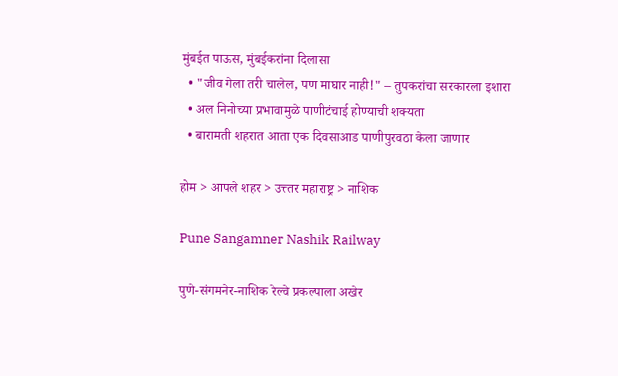मुंबईत पाऊस, मुंबईकरांना दिलासा
  • "जीव गेला तरी चालेल, पण माघार नाही!" – तुपकरांचा सरकारला इशारा
  • अल निनोच्या प्रभावामुळे पाणीटंचाई होण्याची शक्यता
  • बारामती शहरात आता एक दिवसाआड पाणीपुरवठा केला जाणार

होम > आपले शहर > उत्त्तर महाराष्ट्र > नाशिक

Pune Sangamner Nashik Railway

पुणे-संगमनेर-नाशिक रेल्वे प्रकल्पाला अखेर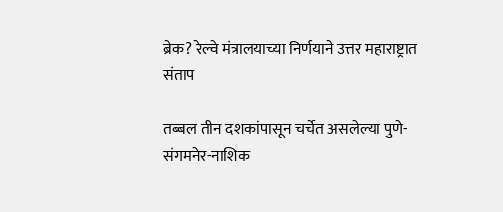ब्रेक? रेल्वे मंत्रालयाच्या निर्णयाने उत्तर महाराष्ट्रात संताप

तब्बल तीन दशकांपासून चर्चेत असलेल्या पुणे-संगमनेर-नाशिक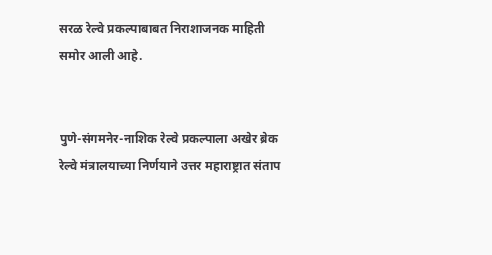सरळ रेल्वे प्रकल्पाबाबत निराशाजनक माहिती समोर आली आहे.


पुणे-संगमनेर-नाशिक रेल्वे प्रकल्पाला अखेर ब्रेक रेल्वे मंत्रालयाच्या निर्णयाने उत्तर महाराष्ट्रात संताप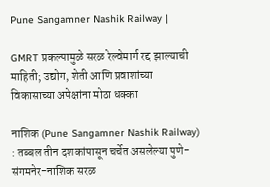Pune Sangamner Nashik Railway |

GMRT प्रकल्पामुळे सरळ रेल्वेमार्ग रद्द झाल्याची माहिती; उद्योग, शेती आणि प्रवाशांच्या विकासाच्या अपेक्षांना मोठा धक्का

नाशिक (Pune Sangamner Nashik Railway) : तब्बल तीन दशकांपासून चर्चेत असलेल्या पुणे-संगमनेर-नाशिक सरळ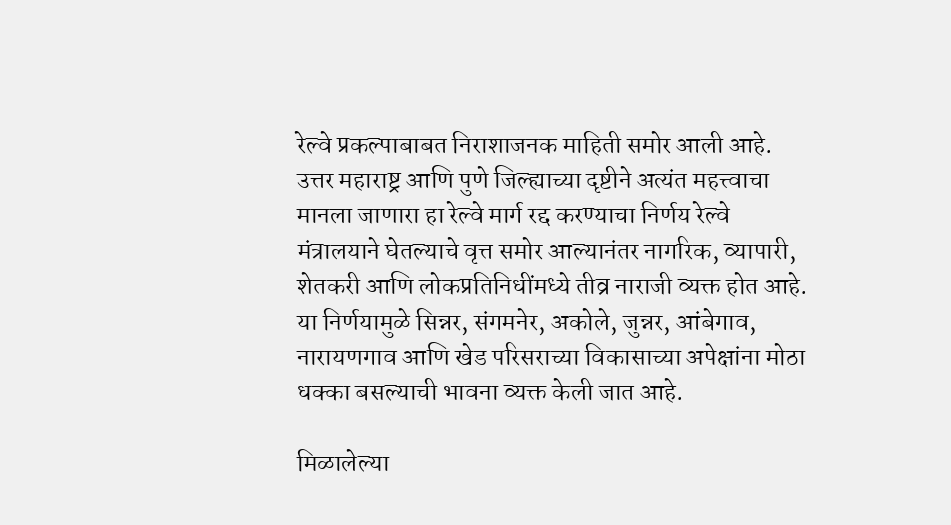रेल्वे प्रकल्पाबाबत निराशाजनक माहिती समोर आली आहे. उत्तर महाराष्ट्र आणि पुणे जिल्ह्याच्या दृष्टीने अत्यंत महत्त्वाचा मानला जाणारा हा रेल्वे मार्ग रद्द करण्याचा निर्णय रेल्वे मंत्रालयाने घेतल्याचे वृत्त समोर आल्यानंतर नागरिक, व्यापारी, शेतकरी आणि लोकप्रतिनिधींमध्ये तीव्र नाराजी व्यक्त होत आहे. या निर्णयामुळे सिन्नर, संगमनेर, अकोले, जुन्नर, आंबेगाव, नारायणगाव आणि खेड परिसराच्या विकासाच्या अपेक्षांना मोठा धक्का बसल्याची भावना व्यक्त केली जात आहे.

मिळालेल्या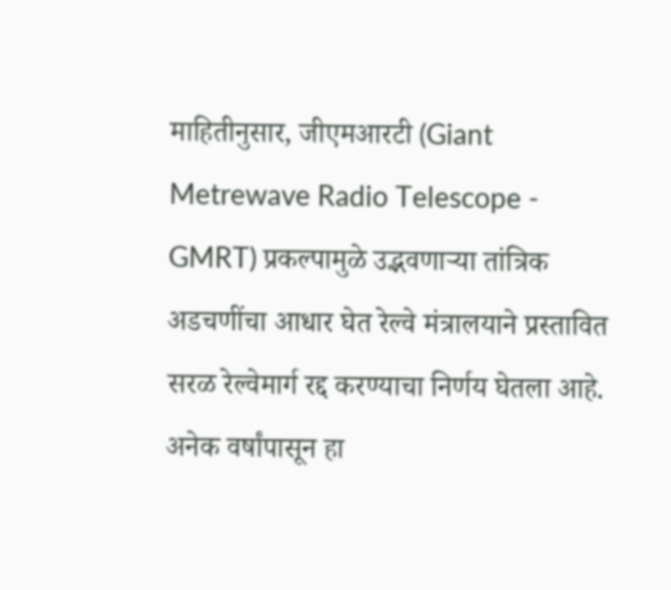माहितीनुसार, जीएमआरटी (Giant Metrewave Radio Telescope - GMRT) प्रकल्पामुळे उद्भवणाऱ्या तांत्रिक अडचणींचा आधार घेत रेल्वे मंत्रालयाने प्रस्तावित सरळ रेल्वेमार्ग रद्द करण्याचा निर्णय घेतला आहे. अनेक वर्षांपासून हा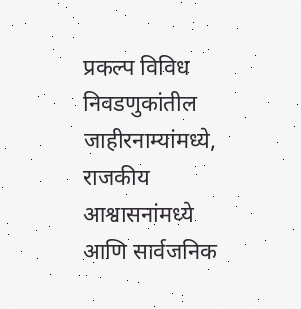प्रकल्प विविध निवडणुकांतील जाहीरनाम्यांमध्ये, राजकीय आश्वासनांमध्ये आणि सार्वजनिक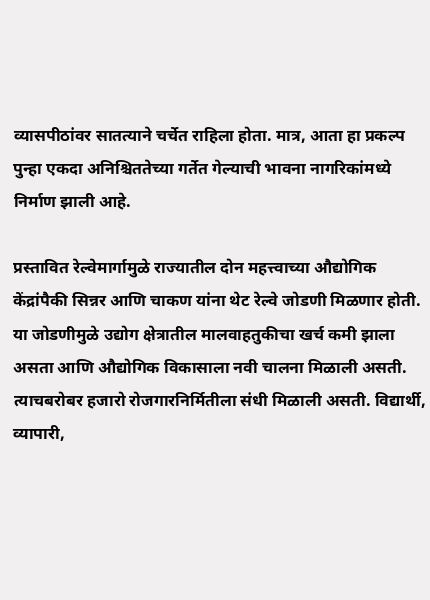व्यासपीठांवर सातत्याने चर्चेत राहिला होता. मात्र, आता हा प्रकल्प पुन्हा एकदा अनिश्चिततेच्या गर्तेत गेल्याची भावना नागरिकांमध्ये निर्माण झाली आहे.

प्रस्तावित रेल्वेमार्गामुळे राज्यातील दोन महत्त्वाच्या औद्योगिक केंद्रांपैकी सिन्नर आणि चाकण यांना थेट रेल्वे जोडणी मिळणार होती. या जोडणीमुळे उद्योग क्षेत्रातील मालवाहतुकीचा खर्च कमी झाला असता आणि औद्योगिक विकासाला नवी चालना मिळाली असती. त्याचबरोबर हजारो रोजगारनिर्मितीला संधी मिळाली असती. विद्यार्थी, व्यापारी,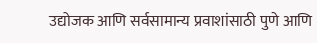उद्योजक आणि सर्वसामान्य प्रवाशांसाठी पुणे आणि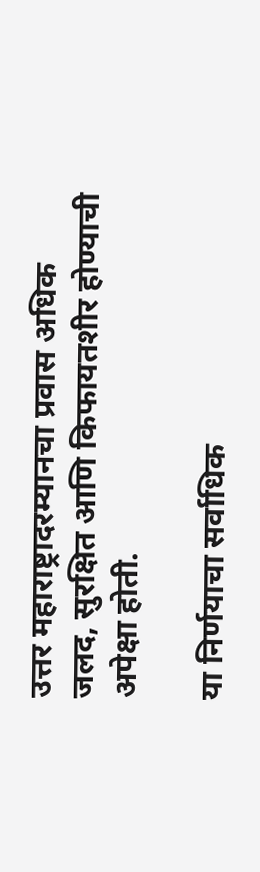उत्तर महाराष्ट्रादरम्यानचा प्रवास अधिक जलद, सुरक्षित आणि किफायतशीर होण्याची अपेक्षा होती.

या निर्णयाचा सर्वाधिक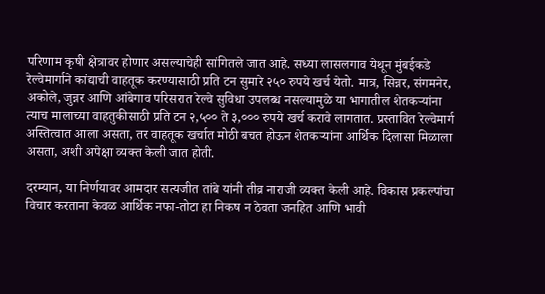परिणाम कृषी क्षेत्रावर होणार असल्याचेही सांगितले जात आहे. सध्या लासलगाव येथून मुंबईकडे रेल्वेमार्गाने कांद्याची वाहतूक करण्यासाठी प्रति टन सुमारे २५० रुपये खर्च येतो. मात्र, सिन्नर, संगमनेर, अकोले, जुन्नर आणि आंबेगाव परिसरात रेल्वे सुविधा उपलब्ध नसल्यामुळे या भागातील शेतकऱ्यांना त्याच मालाच्या वाहतुकीसाठी प्रति टन २,५०० ते ३,००० रुपये खर्च करावे लागतात. प्रस्तावित रेल्वेमार्ग अस्तित्वात आला असता, तर वाहतूक खर्चात मोठी बचत होऊन शेतकऱ्यांना आर्थिक दिलासा मिळाला असता, अशी अपेक्षा व्यक्त केली जात होती.

दरम्यान, या निर्णयावर आमदार सत्यजीत तांबे यांनी तीव्र नाराजी व्यक्त केली आहे. विकास प्रकल्पांचा विचार करताना केवळ आर्थिक नफा-तोटा हा निकष न ठेवता जनहित आणि भावी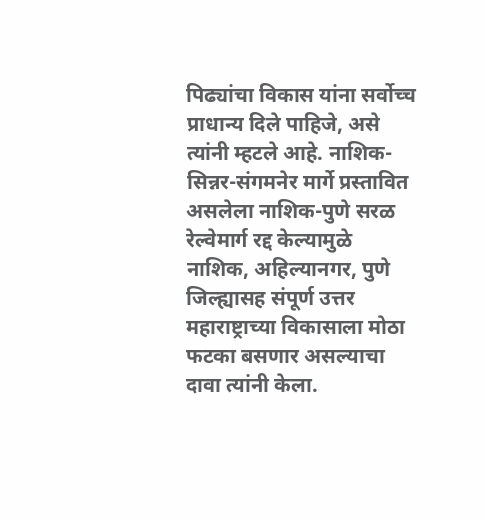पिढ्यांचा विकास यांना सर्वोच्च प्राधान्य दिले पाहिजे, असे त्यांनी म्हटले आहे. नाशिक-सिन्नर-संगमनेर मार्गे प्रस्तावित असलेला नाशिक-पुणे सरळ रेल्वेमार्ग रद्द केल्यामुळे नाशिक, अहिल्यानगर, पुणे जिल्ह्यासह संपूर्ण उत्तर महाराष्ट्राच्या विकासाला मोठा फटका बसणार असल्याचा दावा त्यांनी केला.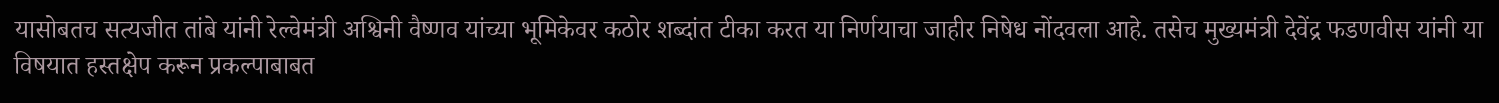यासोबतच सत्यजीत तांबे यांनी रेल्वेमंत्री अश्विनी वैष्णव यांच्या भूमिकेवर कठोर शब्दांत टीका करत या निर्णयाचा जाहीर निषेध नोंदवला आहे. तसेच मुख्यमंत्री देवेंद्र फडणवीस यांनी या विषयात हस्तक्षेप करून प्रकल्पाबाबत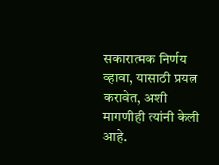सकारात्मक निर्णय व्हावा, यासाठी प्रयत्न करावेत, अशी मागणीही त्यांनी केली आहे.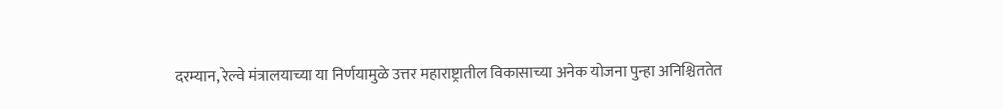दरम्यान, रेल्वे मंत्रालयाच्या या निर्णयामुळे उत्तर महाराष्ट्रातील विकासाच्या अनेक योजना पुन्हा अनिश्चिततेत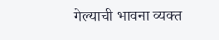गेल्याची भावना व्यक्त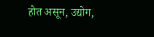होत असून, उद्योग,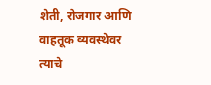शेती, रोजगार आणि वाहतूक व्यवस्थेवर त्याचे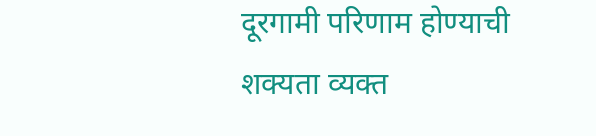दूरगामी परिणाम होण्याची शक्यता व्यक्त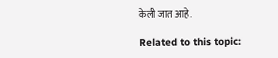केली जात आहे.

Related to this topic: